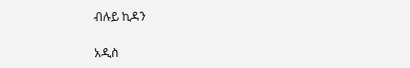ብሉይ ኪዳን

አዲስ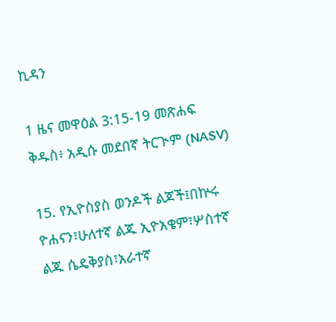ኪዳን

1 ዜና መዋዕል 3:15-19 መጽሐፍ ቅዱስ፥ አዲሱ መደበኛ ትርጒም (NASV)

15. የኢዮስያስ ወንዶች ልጆች፤በኵሩ ዮሐናን፣ሁለተኛ ልጁ ኢዮአቄም፣ሦስተኛ ልጁ ሴዴቅያስ፣አራተኛ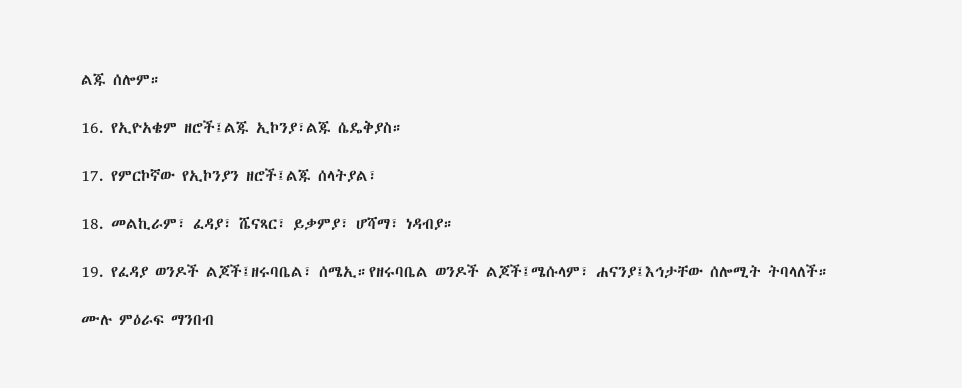ልጁ ሰሎም።

16. የኢዮአቄም ዘሮች፤ልጁ ኢኮንያ፣ልጁ ሴዴቅያስ።

17. የምርኮኛው የኢኮንያን ዘሮች፤ልጁ ሰላትያል፣

18. መልኪራም፣ ፈዳያ፣ ሼናጻር፣ ይቃምያ፣ ሆሻማ፣ ነዳብያ።

19. የፈዳያ ወንዶች ልጆች፤ዘሩባቤል፣ ሰሜኢ።የዘሩባቤል ወንዶች ልጆች፤ሜሱላም፣ ሐናንያ፤እኅታቸው ሰሎሚት ትባላለች።

ሙሉ ምዕራፍ ማንበብ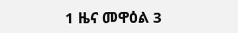1 ዜና መዋዕል 3